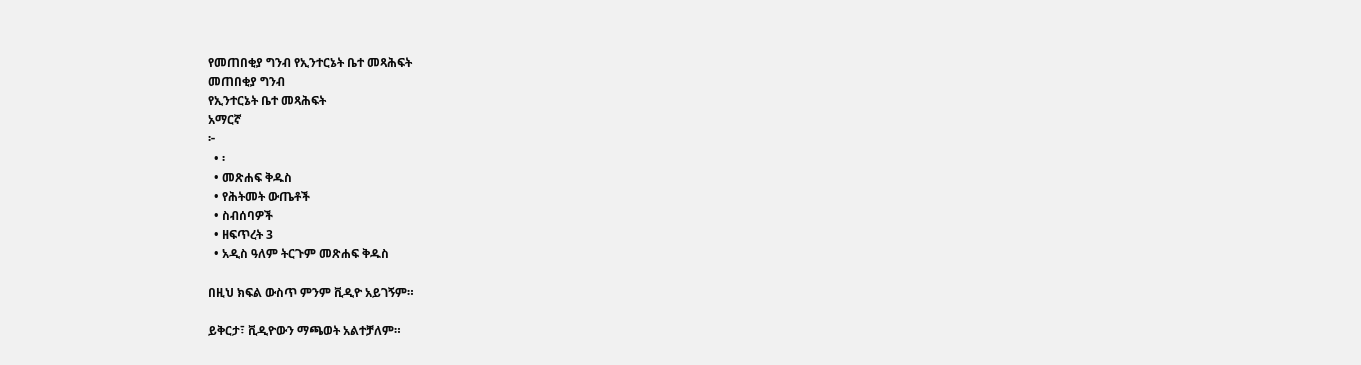የመጠበቂያ ግንብ የኢንተርኔት ቤተ መጻሕፍት
መጠበቂያ ግንብ
የኢንተርኔት ቤተ መጻሕፍት
አማርኛ
፦
  • ፡
  • መጽሐፍ ቅዱስ
  • የሕትመት ውጤቶች
  • ስብሰባዎች
  • ዘፍጥረት 3
  • አዲስ ዓለም ትርጉም መጽሐፍ ቅዱስ

በዚህ ክፍል ውስጥ ምንም ቪዲዮ አይገኝም።

ይቅርታ፣ ቪዲዮውን ማጫወት አልተቻለም።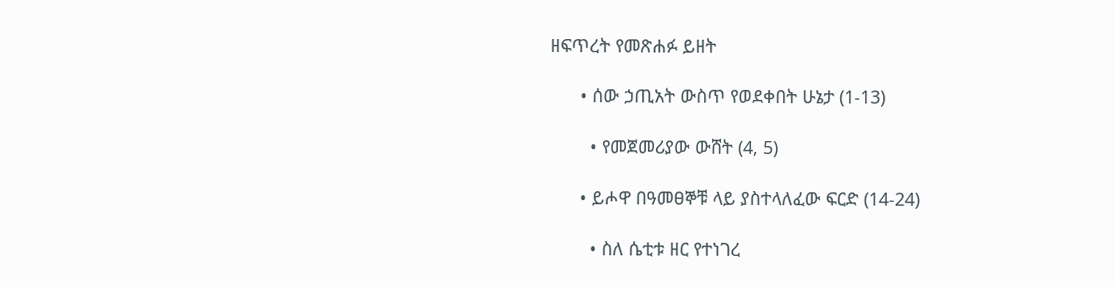ዘፍጥረት የመጽሐፉ ይዘት

      • ሰው ኃጢአት ውስጥ የወደቀበት ሁኔታ (1-13)

        • የመጀመሪያው ውሸት (4, 5)

      • ይሖዋ በዓመፀኞቹ ላይ ያስተላለፈው ፍርድ (14-24)

        • ስለ ሴቲቱ ዘር የተነገረ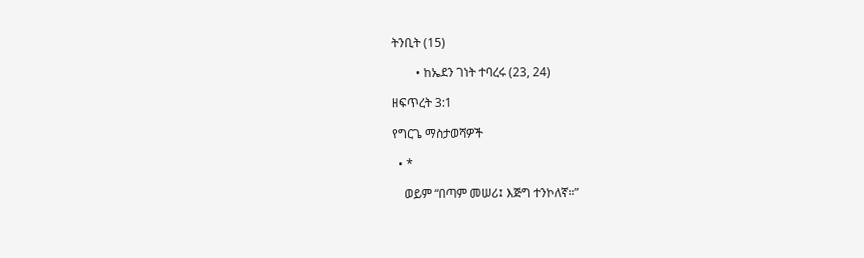ትንቢት (15)

        • ከኤደን ገነት ተባረሩ (23, 24)

ዘፍጥረት 3:1

የግርጌ ማስታወሻዎች

  • *

    ወይም “በጣም መሠሪ፤ እጅግ ተንኮለኛ።”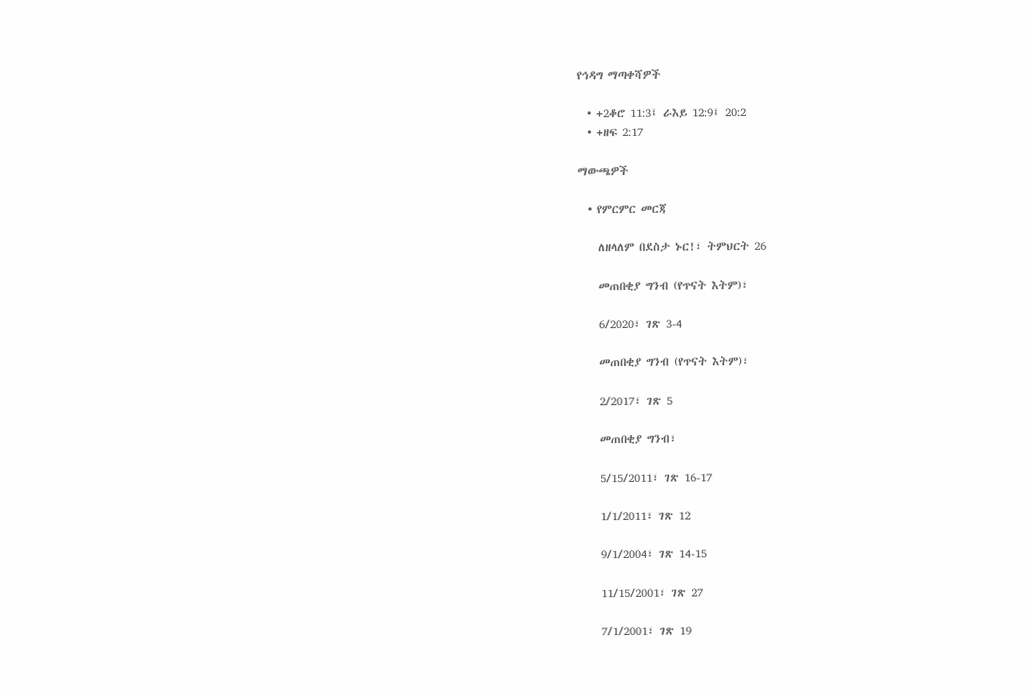የኅዳግ ማጣቀሻዎች

  • +2ቆሮ 11:3፤ ራእይ 12:9፤ 20:2
  • +ዘፍ 2:17

ማውጫዎች

  • የምርምር መርጃ

    ለዘላለም በደስታ ኑር!፣ ትምህርት 26

    መጠበቂያ ግንብ (የጥናት እትም)፣

    6/2020፣ ገጽ 3-4

    መጠበቂያ ግንብ (የጥናት እትም)፣

    2/2017፣ ገጽ 5

    መጠበቂያ ግንብ፣

    5/15/2011፣ ገጽ 16-17

    1/1/2011፣ ገጽ 12

    9/1/2004፣ ገጽ 14-15

    11/15/2001፣ ገጽ 27

    7/1/2001፣ ገጽ 19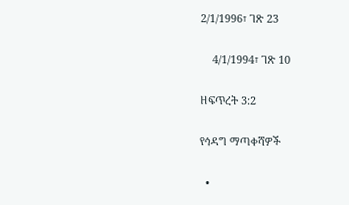2/1/1996፣ ገጽ 23

    4/1/1994፣ ገጽ 10

ዘፍጥረት 3:2

የኅዳግ ማጣቀሻዎች

  •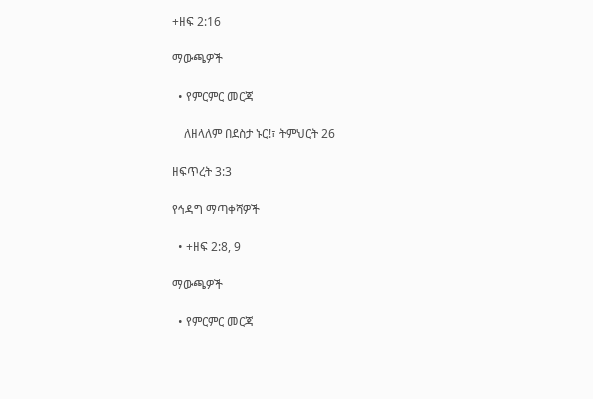+ዘፍ 2:16

ማውጫዎች

  • የምርምር መርጃ

    ለዘላለም በደስታ ኑር!፣ ትምህርት 26

ዘፍጥረት 3:3

የኅዳግ ማጣቀሻዎች

  • +ዘፍ 2:8, 9

ማውጫዎች

  • የምርምር መርጃ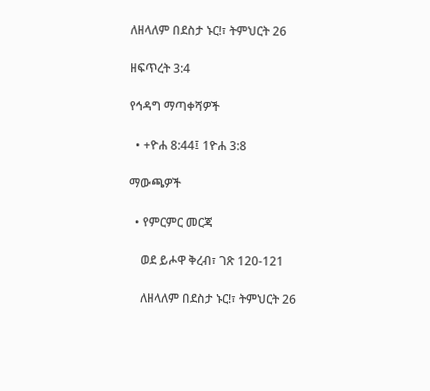ለዘላለም በደስታ ኑር!፣ ትምህርት 26

ዘፍጥረት 3:4

የኅዳግ ማጣቀሻዎች

  • +ዮሐ 8:44፤ 1ዮሐ 3:8

ማውጫዎች

  • የምርምር መርጃ

    ወደ ይሖዋ ቅረብ፣ ገጽ 120-121

    ለዘላለም በደስታ ኑር!፣ ትምህርት 26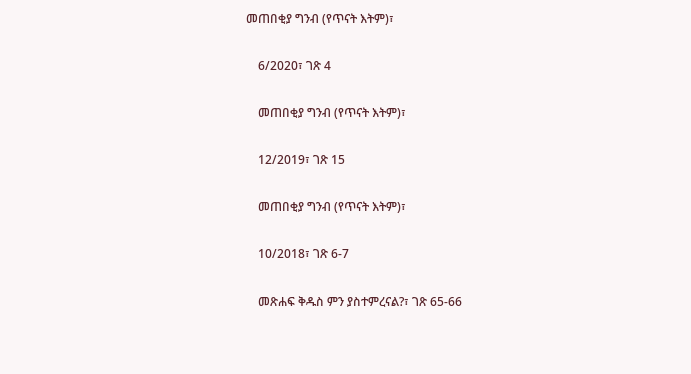መጠበቂያ ግንብ (የጥናት እትም)፣

    6/2020፣ ገጽ 4

    መጠበቂያ ግንብ (የጥናት እትም)፣

    12/2019፣ ገጽ 15

    መጠበቂያ ግንብ (የጥናት እትም)፣

    10/2018፣ ገጽ 6-7

    መጽሐፍ ቅዱስ ምን ያስተምረናል?፣ ገጽ 65-66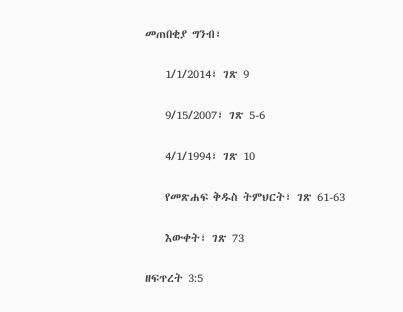መጠበቂያ ግንብ፣

    1/1/2014፣ ገጽ 9

    9/15/2007፣ ገጽ 5-6

    4/1/1994፣ ገጽ 10

    የመጽሐፍ ቅዱስ ትምህርት፣ ገጽ 61-63

    እውቀት፣ ገጽ 73

ዘፍጥረት 3:5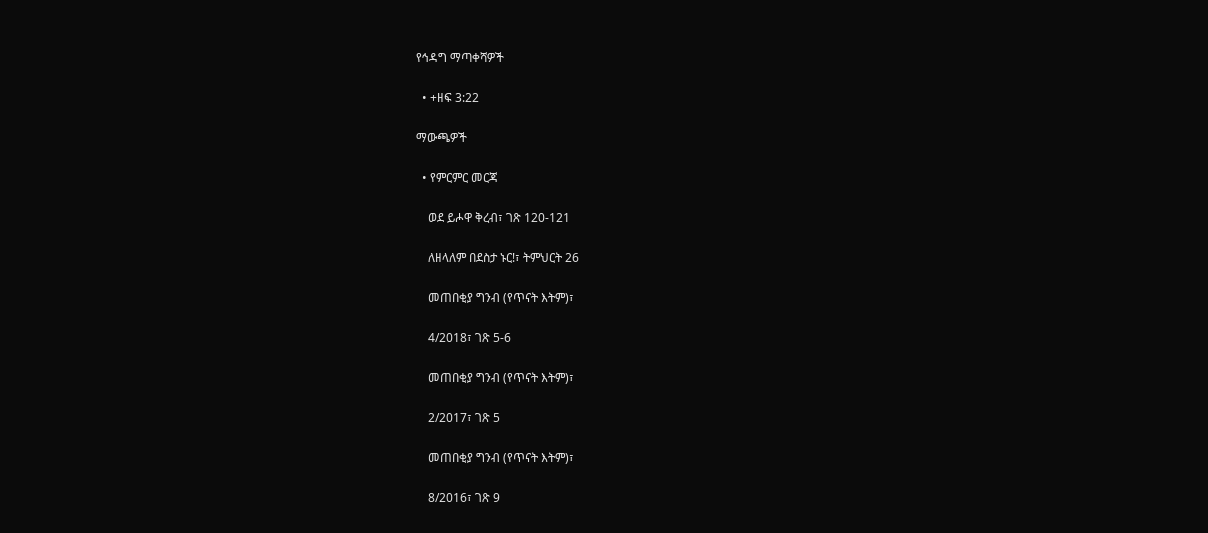የኅዳግ ማጣቀሻዎች

  • +ዘፍ 3:22

ማውጫዎች

  • የምርምር መርጃ

    ወደ ይሖዋ ቅረብ፣ ገጽ 120-121

    ለዘላለም በደስታ ኑር!፣ ትምህርት 26

    መጠበቂያ ግንብ (የጥናት እትም)፣

    4/2018፣ ገጽ 5-6

    መጠበቂያ ግንብ (የጥናት እትም)፣

    2/2017፣ ገጽ 5

    መጠበቂያ ግንብ (የጥናት እትም)፣

    8/2016፣ ገጽ 9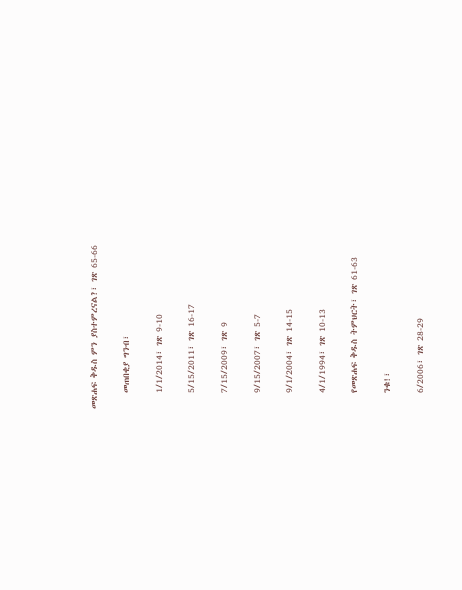መጽሐፍ ቅዱስ ምን ያስተምረናል?፣ ገጽ 65-66

    መጠበቂያ ግንብ፣

    1/1/2014፣ ገጽ 9-10

    5/15/2011፣ ገጽ 16-17

    7/15/2009፣ ገጽ 9

    9/15/2007፣ ገጽ 5-7

    9/1/2004፣ ገጽ 14-15

    4/1/1994፣ ገጽ 10-13

    የመጽሐፍ ቅዱስ ትምህርት፣ ገጽ 61-63

    ንቁ!፣

    6/2006፣ ገጽ 28-29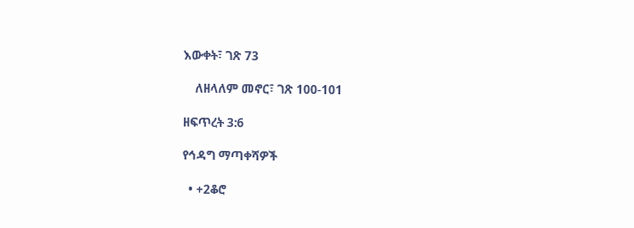እውቀት፣ ገጽ 73

    ለዘላለም መኖር፣ ገጽ 100-101

ዘፍጥረት 3:6

የኅዳግ ማጣቀሻዎች

  • +2ቆሮ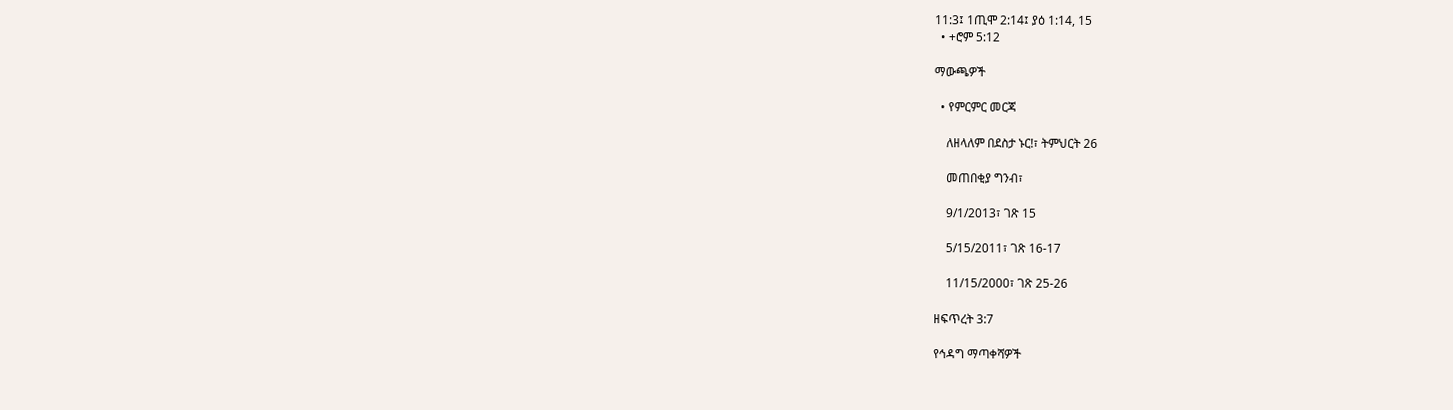11:3፤ 1ጢሞ 2:14፤ ያዕ 1:14, 15
  • +ሮም 5:12

ማውጫዎች

  • የምርምር መርጃ

    ለዘላለም በደስታ ኑር!፣ ትምህርት 26

    መጠበቂያ ግንብ፣

    9/1/2013፣ ገጽ 15

    5/15/2011፣ ገጽ 16-17

    11/15/2000፣ ገጽ 25-26

ዘፍጥረት 3:7

የኅዳግ ማጣቀሻዎች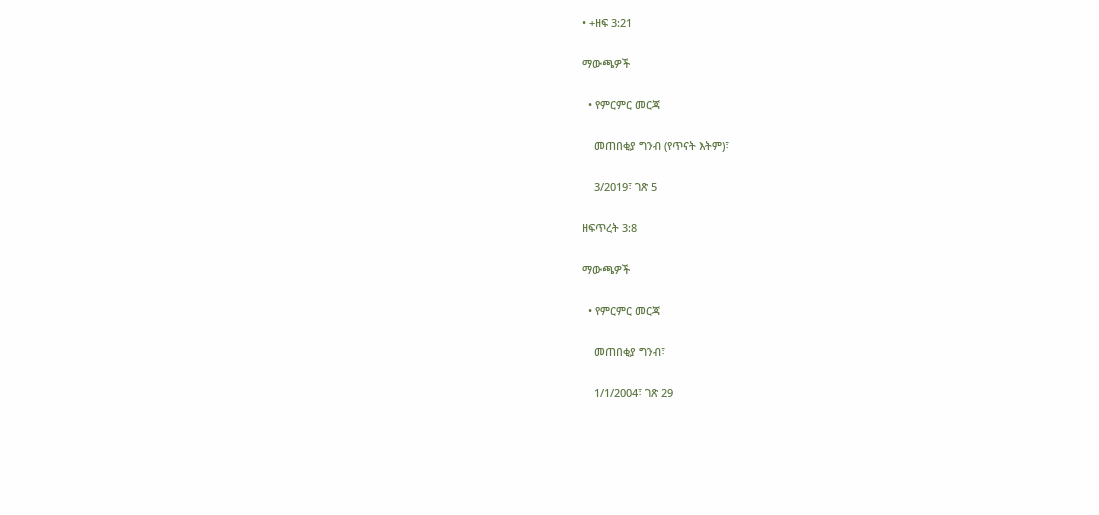• +ዘፍ 3:21

ማውጫዎች

  • የምርምር መርጃ

    መጠበቂያ ግንብ (የጥናት እትም)፣

    3/2019፣ ገጽ 5

ዘፍጥረት 3:8

ማውጫዎች

  • የምርምር መርጃ

    መጠበቂያ ግንብ፣

    1/1/2004፣ ገጽ 29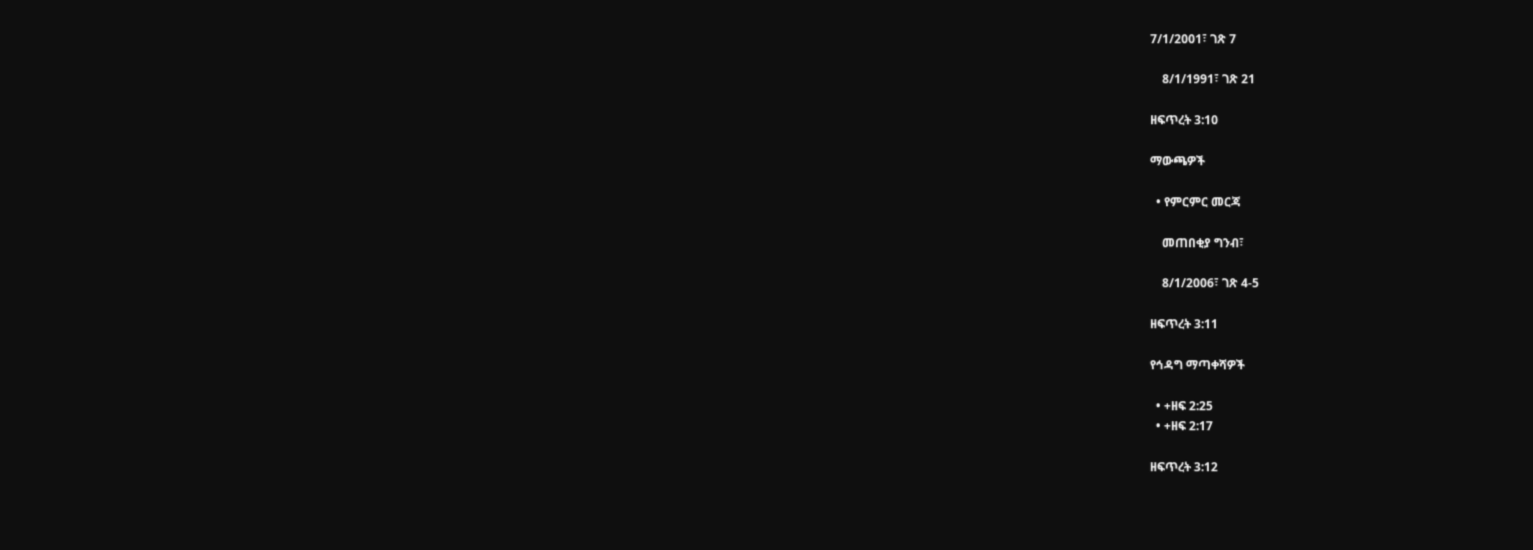7/1/2001፣ ገጽ 7

    8/1/1991፣ ገጽ 21

ዘፍጥረት 3:10

ማውጫዎች

  • የምርምር መርጃ

    መጠበቂያ ግንብ፣

    8/1/2006፣ ገጽ 4-5

ዘፍጥረት 3:11

የኅዳግ ማጣቀሻዎች

  • +ዘፍ 2:25
  • +ዘፍ 2:17

ዘፍጥረት 3:12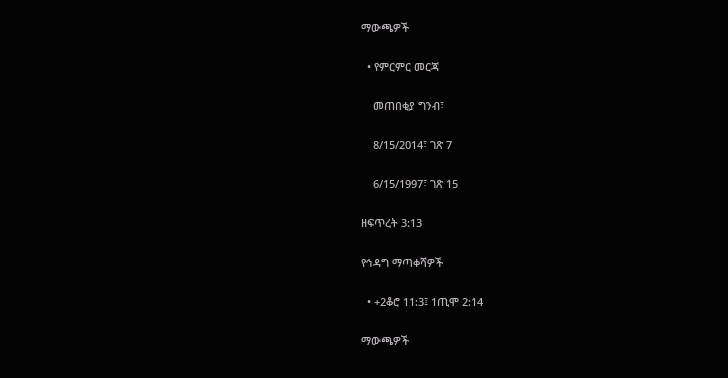ማውጫዎች

  • የምርምር መርጃ

    መጠበቂያ ግንብ፣

    8/15/2014፣ ገጽ 7

    6/15/1997፣ ገጽ 15

ዘፍጥረት 3:13

የኅዳግ ማጣቀሻዎች

  • +2ቆሮ 11:3፤ 1ጢሞ 2:14

ማውጫዎች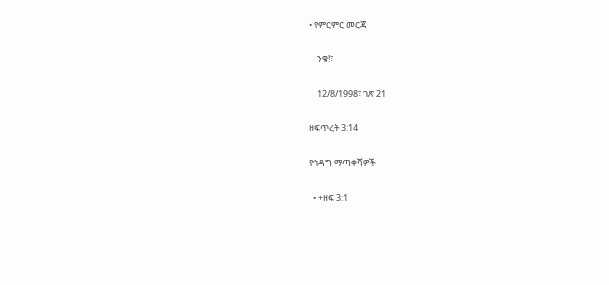• የምርምር መርጃ

    ንቁ!፣

    12/8/1998፣ ገጽ 21

ዘፍጥረት 3:14

የኅዳግ ማጣቀሻዎች

  • +ዘፍ 3:1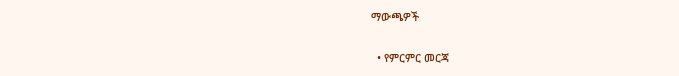ማውጫዎች

  • የምርምር መርጃ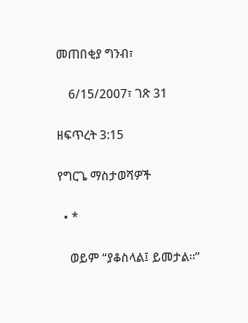መጠበቂያ ግንብ፣

    6/15/2007፣ ገጽ 31

ዘፍጥረት 3:15

የግርጌ ማስታወሻዎች

  • *

    ወይም “ያቆስላል፤ ይመታል።”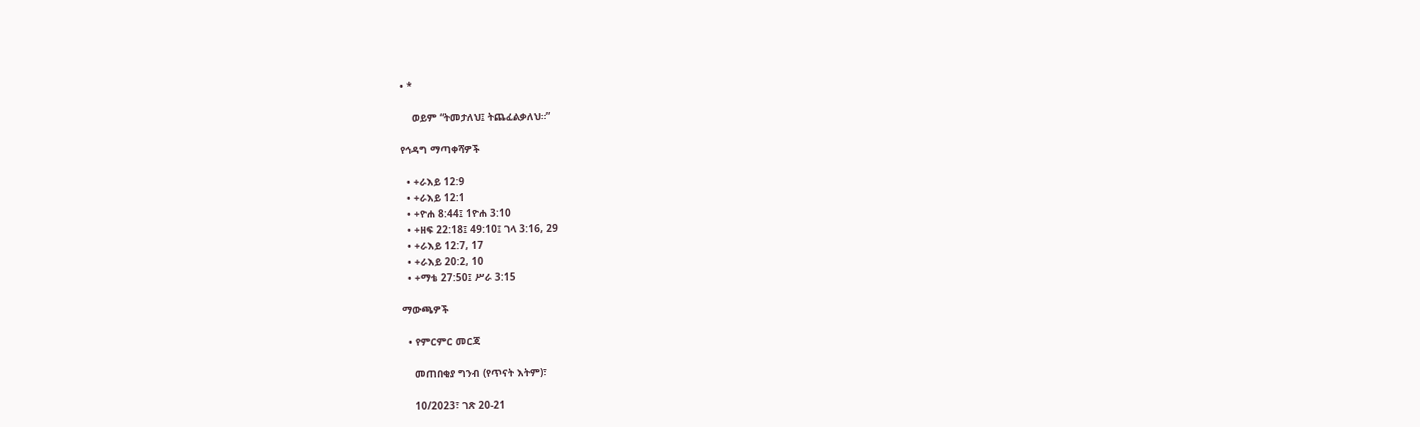• *

    ወይም “ትመታለህ፤ ትጨፈልቃለህ።”

የኅዳግ ማጣቀሻዎች

  • +ራእይ 12:9
  • +ራእይ 12:1
  • +ዮሐ 8:44፤ 1ዮሐ 3:10
  • +ዘፍ 22:18፤ 49:10፤ ገላ 3:16, 29
  • +ራእይ 12:7, 17
  • +ራእይ 20:2, 10
  • +ማቴ 27:50፤ ሥራ 3:15

ማውጫዎች

  • የምርምር መርጃ

    መጠበቂያ ግንብ (የጥናት እትም)፣

    10/2023፣ ገጽ 20-21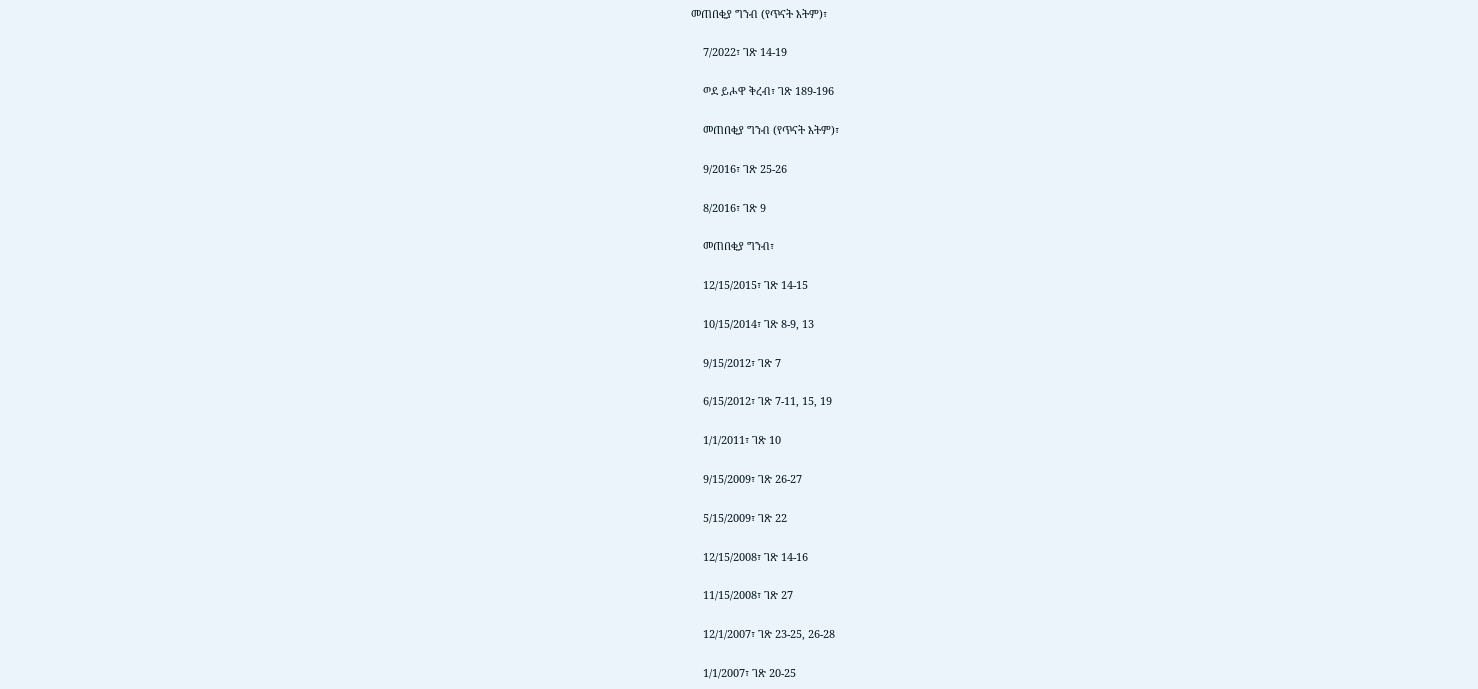መጠበቂያ ግንብ (የጥናት እትም)፣

    7/2022፣ ገጽ 14-19

    ወደ ይሖዋ ቅረብ፣ ገጽ 189-196

    መጠበቂያ ግንብ (የጥናት እትም)፣

    9/2016፣ ገጽ 25-26

    8/2016፣ ገጽ 9

    መጠበቂያ ግንብ፣

    12/15/2015፣ ገጽ 14-15

    10/15/2014፣ ገጽ 8-9, 13

    9/15/2012፣ ገጽ 7

    6/15/2012፣ ገጽ 7-11, 15, 19

    1/1/2011፣ ገጽ 10

    9/15/2009፣ ገጽ 26-27

    5/15/2009፣ ገጽ 22

    12/15/2008፣ ገጽ 14-16

    11/15/2008፣ ገጽ 27

    12/1/2007፣ ገጽ 23-25, 26-28

    1/1/2007፣ ገጽ 20-25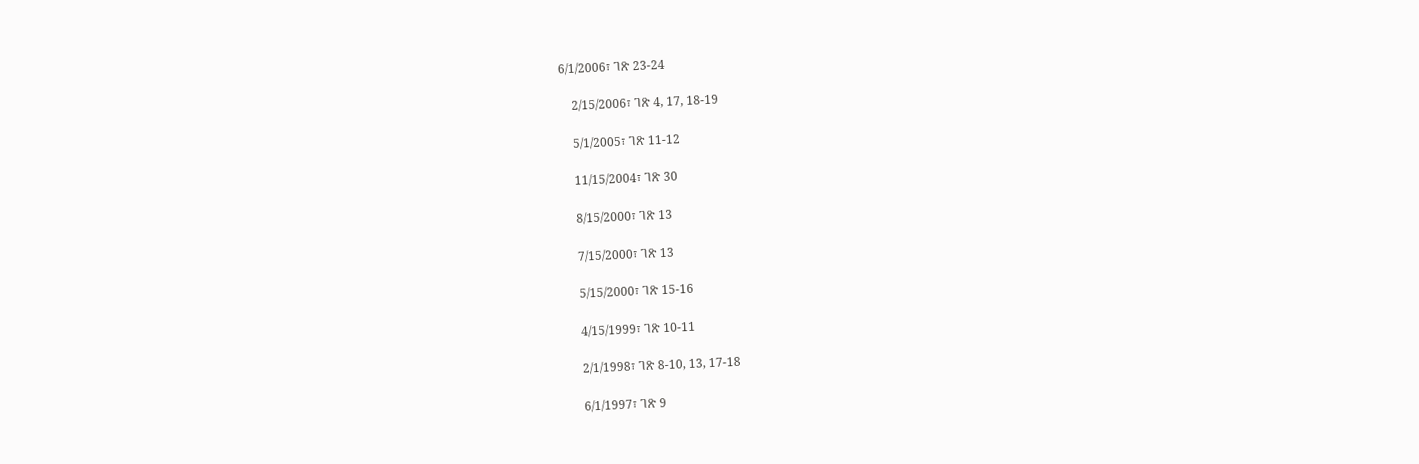6/1/2006፣ ገጽ 23-24

    2/15/2006፣ ገጽ 4, 17, 18-19

    5/1/2005፣ ገጽ 11-12

    11/15/2004፣ ገጽ 30

    8/15/2000፣ ገጽ 13

    7/15/2000፣ ገጽ 13

    5/15/2000፣ ገጽ 15-16

    4/15/1999፣ ገጽ 10-11

    2/1/1998፣ ገጽ 8-10, 13, 17-18

    6/1/1997፣ ገጽ 9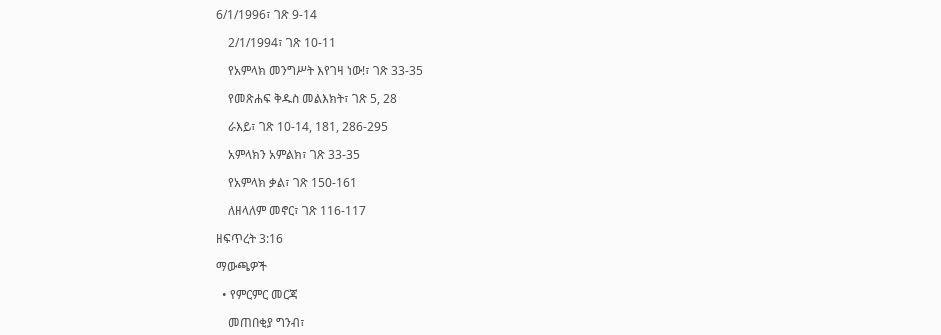6/1/1996፣ ገጽ 9-14

    2/1/1994፣ ገጽ 10-11

    የአምላክ መንግሥት እየገዛ ነው!፣ ገጽ 33-35

    የመጽሐፍ ቅዱስ መልእክት፣ ገጽ 5, 28

    ራእይ፣ ገጽ 10-14, 181, 286-295

    አምላክን አምልክ፣ ገጽ 33-35

    የአምላክ ቃል፣ ገጽ 150-161

    ለዘላለም መኖር፣ ገጽ 116-117

ዘፍጥረት 3:16

ማውጫዎች

  • የምርምር መርጃ

    መጠበቂያ ግንብ፣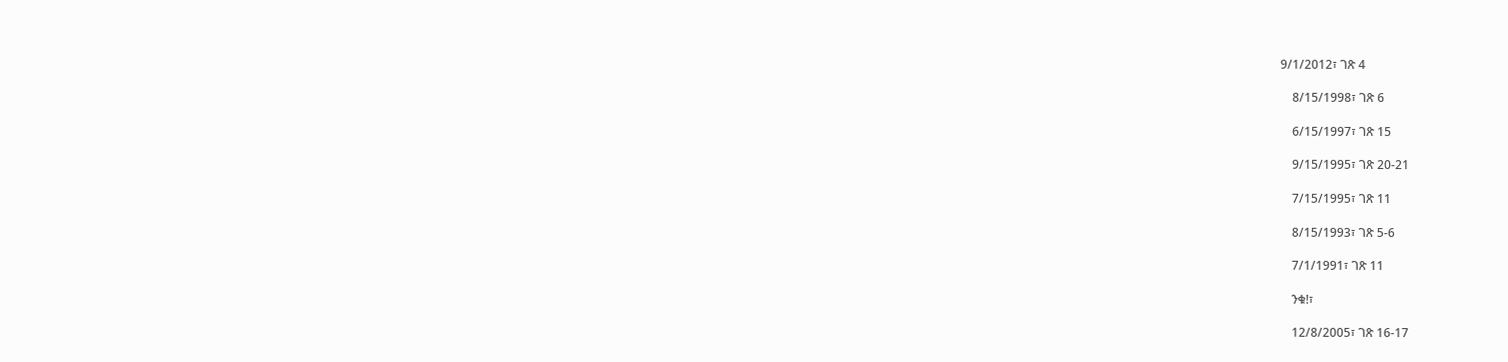9/1/2012፣ ገጽ 4

    8/15/1998፣ ገጽ 6

    6/15/1997፣ ገጽ 15

    9/15/1995፣ ገጽ 20-21

    7/15/1995፣ ገጽ 11

    8/15/1993፣ ገጽ 5-6

    7/1/1991፣ ገጽ 11

    ንቁ!፣

    12/8/2005፣ ገጽ 16-17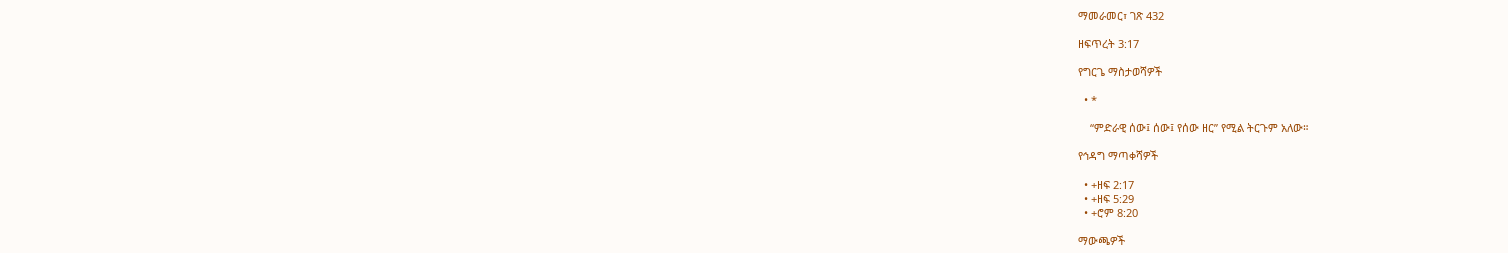ማመራመር፣ ገጽ 432

ዘፍጥረት 3:17

የግርጌ ማስታወሻዎች

  • *

    “ምድራዊ ሰው፤ ሰው፤ የሰው ዘር” የሚል ትርጉም አለው።

የኅዳግ ማጣቀሻዎች

  • +ዘፍ 2:17
  • +ዘፍ 5:29
  • +ሮም 8:20

ማውጫዎች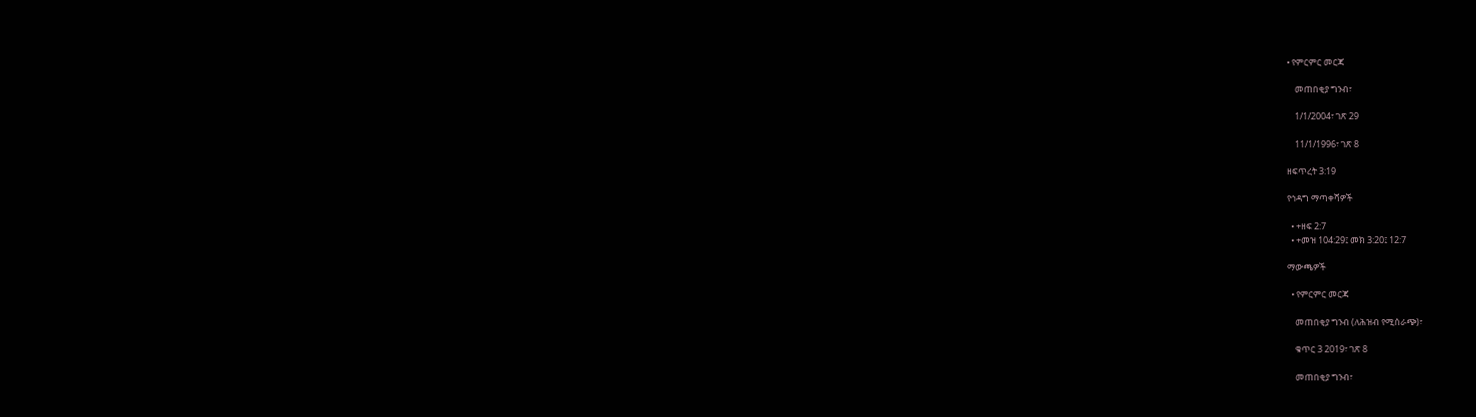• የምርምር መርጃ

    መጠበቂያ ግንብ፣

    1/1/2004፣ ገጽ 29

    11/1/1996፣ ገጽ 8

ዘፍጥረት 3:19

የኅዳግ ማጣቀሻዎች

  • +ዘፍ 2:7
  • +መዝ 104:29፤ መክ 3:20፤ 12:7

ማውጫዎች

  • የምርምር መርጃ

    መጠበቂያ ግንብ (ለሕዝብ የሚሰራጭ)፣

    ቁጥር 3 2019፣ ገጽ 8

    መጠበቂያ ግንብ፣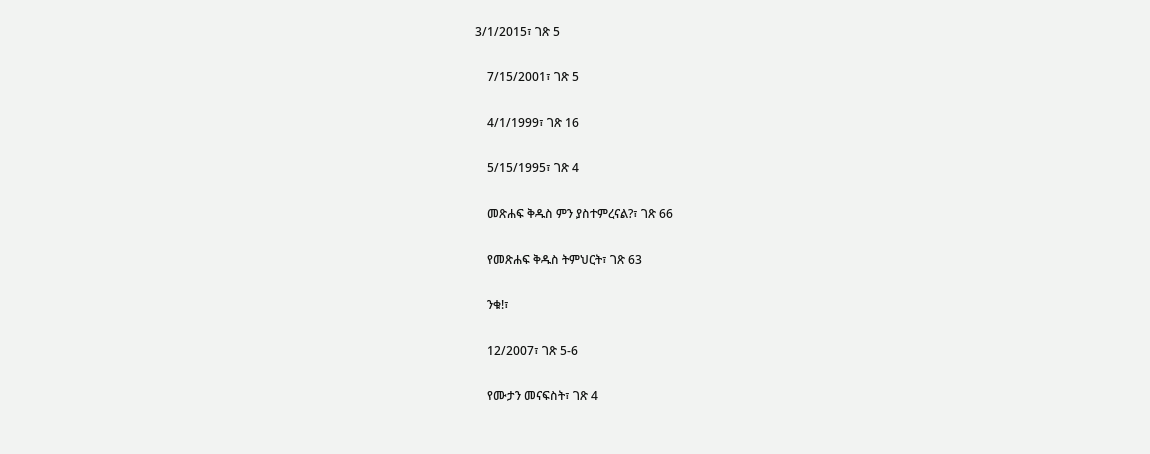3/1/2015፣ ገጽ 5

    7/15/2001፣ ገጽ 5

    4/1/1999፣ ገጽ 16

    5/15/1995፣ ገጽ 4

    መጽሐፍ ቅዱስ ምን ያስተምረናል?፣ ገጽ 66

    የመጽሐፍ ቅዱስ ትምህርት፣ ገጽ 63

    ንቁ!፣

    12/2007፣ ገጽ 5-6

    የሙታን መናፍስት፣ ገጽ 4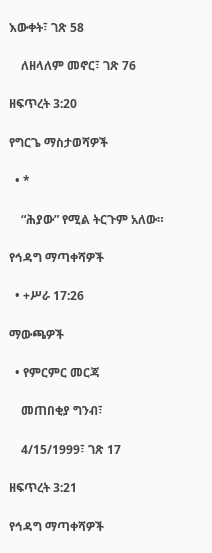እውቀት፣ ገጽ 58

    ለዘላለም መኖር፣ ገጽ 76

ዘፍጥረት 3:20

የግርጌ ማስታወሻዎች

  • *

    “ሕያው” የሚል ትርጉም አለው።

የኅዳግ ማጣቀሻዎች

  • +ሥራ 17:26

ማውጫዎች

  • የምርምር መርጃ

    መጠበቂያ ግንብ፣

    4/15/1999፣ ገጽ 17

ዘፍጥረት 3:21

የኅዳግ ማጣቀሻዎች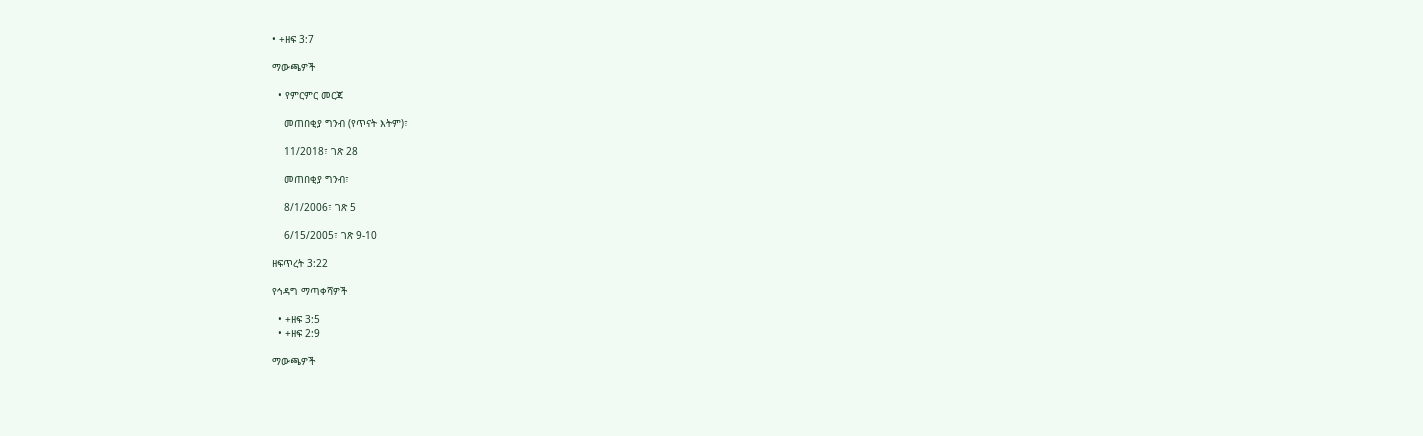• +ዘፍ 3:7

ማውጫዎች

  • የምርምር መርጃ

    መጠበቂያ ግንብ (የጥናት እትም)፣

    11/2018፣ ገጽ 28

    መጠበቂያ ግንብ፣

    8/1/2006፣ ገጽ 5

    6/15/2005፣ ገጽ 9-10

ዘፍጥረት 3:22

የኅዳግ ማጣቀሻዎች

  • +ዘፍ 3:5
  • +ዘፍ 2:9

ማውጫዎች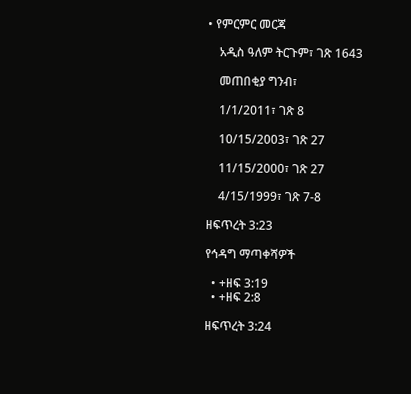• የምርምር መርጃ

    አዲስ ዓለም ትርጉም፣ ገጽ 1643

    መጠበቂያ ግንብ፣

    1/1/2011፣ ገጽ 8

    10/15/2003፣ ገጽ 27

    11/15/2000፣ ገጽ 27

    4/15/1999፣ ገጽ 7-8

ዘፍጥረት 3:23

የኅዳግ ማጣቀሻዎች

  • +ዘፍ 3:19
  • +ዘፍ 2:8

ዘፍጥረት 3:24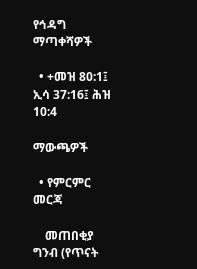የኅዳግ ማጣቀሻዎች

  • +መዝ 80:1፤ ኢሳ 37:16፤ ሕዝ 10:4

ማውጫዎች

  • የምርምር መርጃ

    መጠበቂያ ግንብ (የጥናት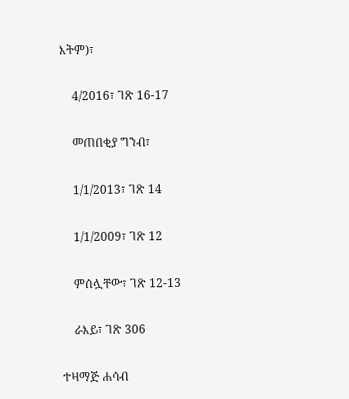እትም)፣

    4/2016፣ ገጽ 16-17

    መጠበቂያ ግንብ፣

    1/1/2013፣ ገጽ 14

    1/1/2009፣ ገጽ 12

    ምሰሏቸው፣ ገጽ 12-13

    ራእይ፣ ገጽ 306

ተዛማጅ ሐሳብ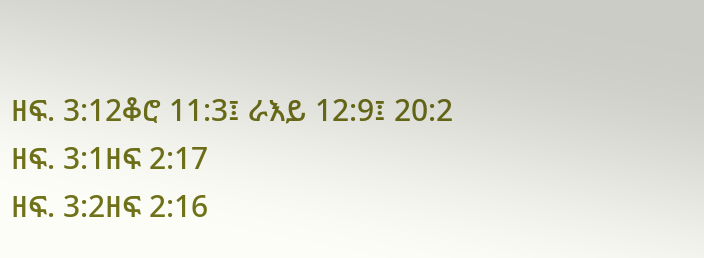ዘፍ. 3:12ቆሮ 11:3፤ ራእይ 12:9፤ 20:2
ዘፍ. 3:1ዘፍ 2:17
ዘፍ. 3:2ዘፍ 2:16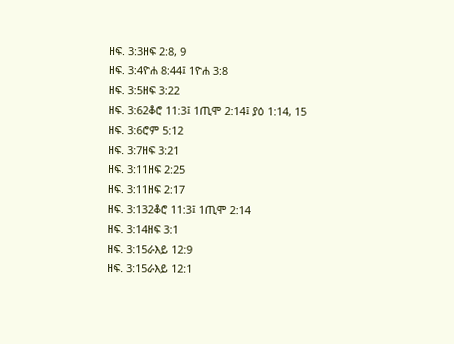ዘፍ. 3:3ዘፍ 2:8, 9
ዘፍ. 3:4ዮሐ 8:44፤ 1ዮሐ 3:8
ዘፍ. 3:5ዘፍ 3:22
ዘፍ. 3:62ቆሮ 11:3፤ 1ጢሞ 2:14፤ ያዕ 1:14, 15
ዘፍ. 3:6ሮም 5:12
ዘፍ. 3:7ዘፍ 3:21
ዘፍ. 3:11ዘፍ 2:25
ዘፍ. 3:11ዘፍ 2:17
ዘፍ. 3:132ቆሮ 11:3፤ 1ጢሞ 2:14
ዘፍ. 3:14ዘፍ 3:1
ዘፍ. 3:15ራእይ 12:9
ዘፍ. 3:15ራእይ 12:1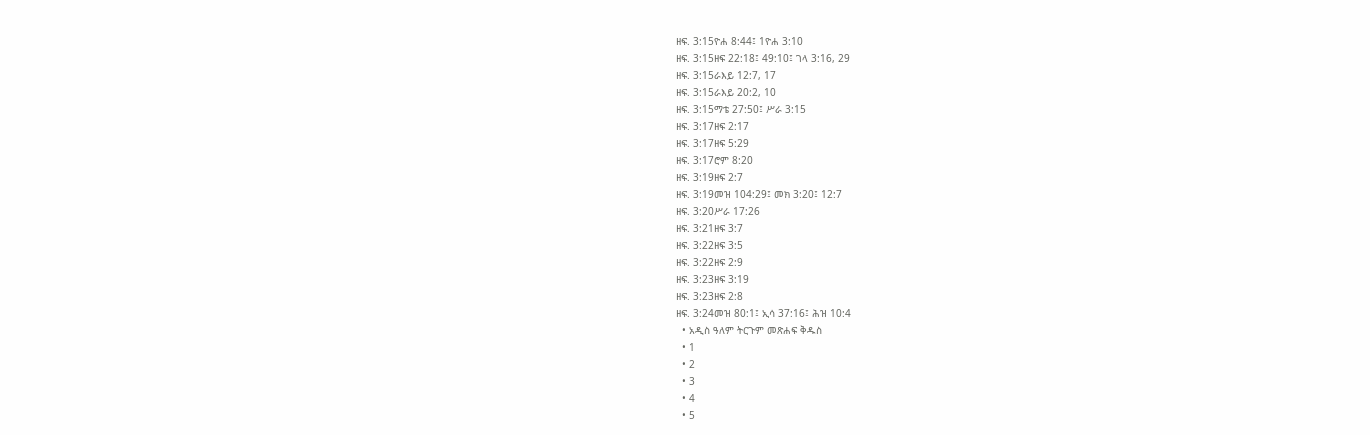ዘፍ. 3:15ዮሐ 8:44፤ 1ዮሐ 3:10
ዘፍ. 3:15ዘፍ 22:18፤ 49:10፤ ገላ 3:16, 29
ዘፍ. 3:15ራእይ 12:7, 17
ዘፍ. 3:15ራእይ 20:2, 10
ዘፍ. 3:15ማቴ 27:50፤ ሥራ 3:15
ዘፍ. 3:17ዘፍ 2:17
ዘፍ. 3:17ዘፍ 5:29
ዘፍ. 3:17ሮም 8:20
ዘፍ. 3:19ዘፍ 2:7
ዘፍ. 3:19መዝ 104:29፤ መክ 3:20፤ 12:7
ዘፍ. 3:20ሥራ 17:26
ዘፍ. 3:21ዘፍ 3:7
ዘፍ. 3:22ዘፍ 3:5
ዘፍ. 3:22ዘፍ 2:9
ዘፍ. 3:23ዘፍ 3:19
ዘፍ. 3:23ዘፍ 2:8
ዘፍ. 3:24መዝ 80:1፤ ኢሳ 37:16፤ ሕዝ 10:4
  • አዲስ ዓለም ትርጉም መጽሐፍ ቅዱስ
  • 1
  • 2
  • 3
  • 4
  • 5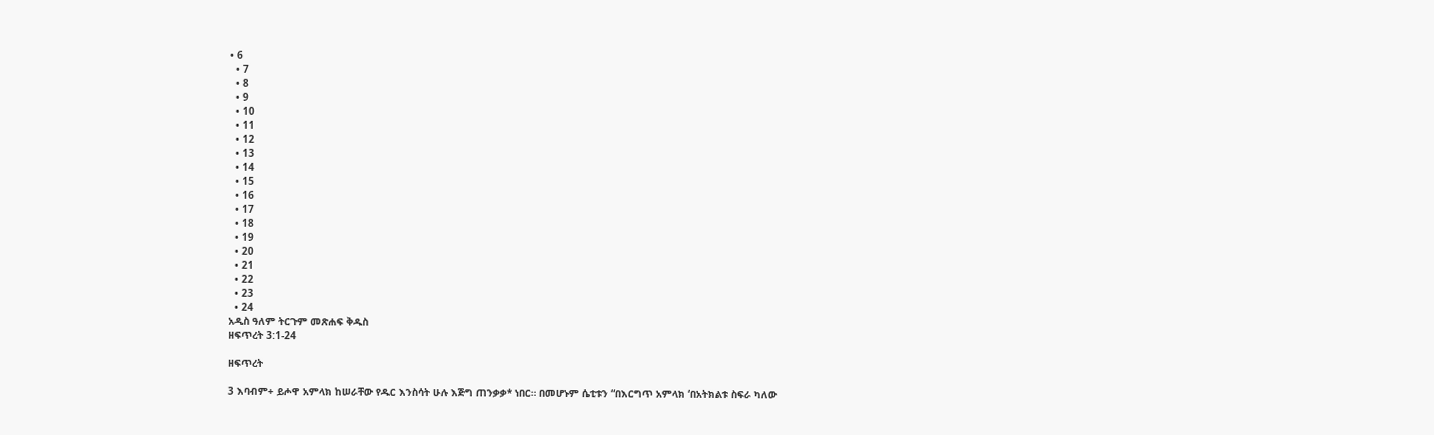• 6
  • 7
  • 8
  • 9
  • 10
  • 11
  • 12
  • 13
  • 14
  • 15
  • 16
  • 17
  • 18
  • 19
  • 20
  • 21
  • 22
  • 23
  • 24
አዲስ ዓለም ትርጉም መጽሐፍ ቅዱስ
ዘፍጥረት 3:1-24

ዘፍጥረት

3 እባብም+ ይሖዋ አምላክ ከሠራቸው የዱር እንስሳት ሁሉ እጅግ ጠንቃቃ* ነበር። በመሆኑም ሴቲቱን “በእርግጥ አምላክ ‘በአትክልቱ ስፍራ ካለው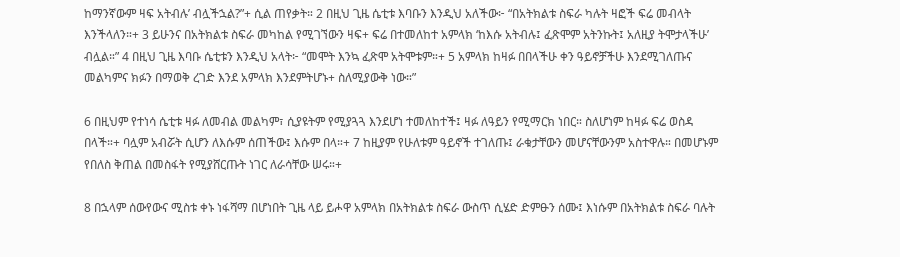ከማንኛውም ዛፍ አትብሉ’ ብሏችኋል?”+ ሲል ጠየቃት። 2 በዚህ ጊዜ ሴቲቱ እባቡን እንዲህ አለችው፦ “በአትክልቱ ስፍራ ካሉት ዛፎች ፍሬ መብላት እንችላለን።+ 3 ይሁንና በአትክልቱ ስፍራ መካከል የሚገኘውን ዛፍ+ ፍሬ በተመለከተ አምላክ ‘ከእሱ አትብሉ፤ ፈጽሞም አትንኩት፤ አለዚያ ትሞታላችሁ’ ብሏል።” 4 በዚህ ጊዜ እባቡ ሴቲቱን እንዲህ አላት፦ “መሞት እንኳ ፈጽሞ አትሞቱም።+ 5 አምላክ ከዛፉ በበላችሁ ቀን ዓይኖቻችሁ እንደሚገለጡና መልካምና ክፉን በማወቅ ረገድ እንደ አምላክ እንደምትሆኑ+ ስለሚያውቅ ነው።”

6 በዚህም የተነሳ ሴቲቱ ዛፉ ለመብል መልካም፣ ሲያዩትም የሚያጓጓ እንደሆነ ተመለከተች፤ ዛፉ ለዓይን የሚማርክ ነበር። ስለሆነም ከዛፉ ፍሬ ወስዳ በላች።+ ባሏም አብሯት ሲሆን ለእሱም ሰጠችው፤ እሱም በላ።+ 7 ከዚያም የሁለቱም ዓይኖች ተገለጡ፤ ራቁታቸውን መሆናቸውንም አስተዋሉ። በመሆኑም የበለስ ቅጠል በመስፋት የሚያሸርጡት ነገር ለራሳቸው ሠሩ።+

8 በኋላም ሰውየውና ሚስቱ ቀኑ ነፋሻማ በሆነበት ጊዜ ላይ ይሖዋ አምላክ በአትክልቱ ስፍራ ውስጥ ሲሄድ ድምፁን ሰሙ፤ እነሱም በአትክልቱ ስፍራ ባሉት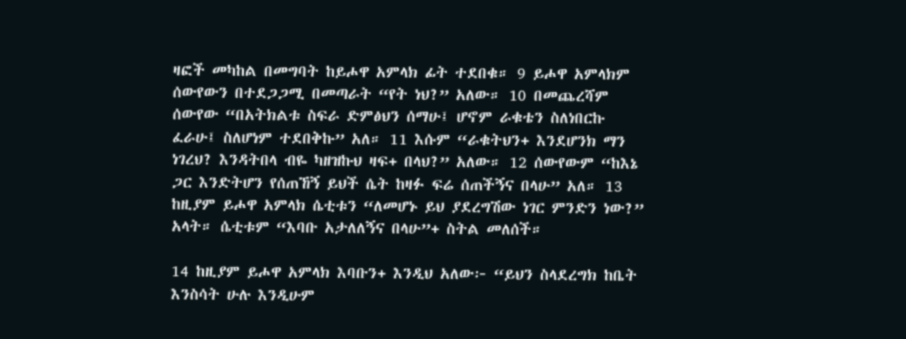ዛፎች መካከል በመግባት ከይሖዋ አምላክ ፊት ተደበቁ። 9 ይሖዋ አምላክም ሰውየውን በተደጋጋሚ በመጣራት “የት ነህ?” አለው። 10 በመጨረሻም ሰውየው “በአትክልቱ ስፍራ ድምፅህን ሰማሁ፤ ሆኖም ራቁቴን ስለነበርኩ ፈራሁ፤ ስለሆነም ተደበቅኩ” አለ። 11 እሱም “ራቁትህን+ እንደሆንክ ማን ነገረህ? እንዳትበላ ብዬ ካዘዝኩህ ዛፍ+ በላህ?” አለው። 12 ሰውየውም “ከእኔ ጋር እንድትሆን የሰጠኸኝ ይህች ሴት ከዛፉ ፍሬ ሰጠችኝና በላሁ” አለ። 13 ከዚያም ይሖዋ አምላክ ሴቲቱን “ለመሆኑ ይህ ያደረግሽው ነገር ምንድን ነው?” አላት። ሴቲቱም “እባቡ አታለለኝና በላሁ”+ ስትል መለሰች።

14 ከዚያም ይሖዋ አምላክ እባቡን+ እንዲህ አለው፦ “ይህን ስላደረግክ ከቤት እንስሳት ሁሉ እንዲሁም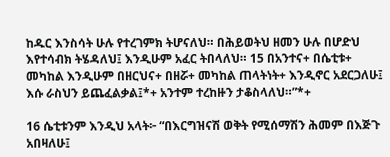ከዱር እንስሳት ሁሉ የተረገምክ ትሆናለህ። በሕይወትህ ዘመን ሁሉ በሆድህ እየተሳብክ ትሄዳለህ፤ እንዲሁም አፈር ትበላለህ። 15 በአንተና+ በሴቲቱ+ መካከል እንዲሁም በዘርህና+ በዘሯ+ መካከል ጠላትነት+ እንዲኖር አደርጋለሁ፤ እሱ ራስህን ይጨፈልቃል፤*+ አንተም ተረከዙን ታቆስላለህ።”*+

16 ሴቲቱንም እንዲህ አላት፦ “በእርግዝናሽ ወቅት የሚሰማሽን ሕመም በእጅጉ አበዛለሁ፤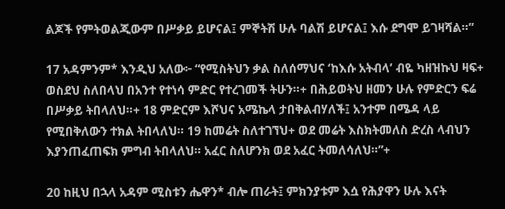ልጆች የምትወልጂውም በሥቃይ ይሆናል፤ ምኞትሽ ሁሉ ባልሽ ይሆናል፤ እሱ ደግሞ ይገዛሻል።”

17 አዳምንም* እንዲህ አለው፦ “የሚስትህን ቃል ስለሰማህና ‘ከእሱ አትብላ’ ብዬ ካዘዝኩህ ዛፍ+ ወስደህ ስለበላህ በአንተ የተነሳ ምድር የተረገመች ትሁን።+ በሕይወትህ ዘመን ሁሉ የምድርን ፍሬ በሥቃይ ትበላለህ።+ 18 ምድርም እሾህና አሜኬላ ታበቅልብሃለች፤ አንተም በሜዳ ላይ የሚበቅለውን ተክል ትበላለህ። 19 ከመሬት ስለተገኘህ+ ወደ መሬት እስክትመለስ ድረስ ላብህን እያንጠፈጠፍክ ምግብ ትበላለህ። አፈር ስለሆንክ ወደ አፈር ትመለሳለህ።”+

20 ከዚህ በኋላ አዳም ሚስቱን ሔዋን* ብሎ ጠራት፤ ምክንያቱም እሷ የሕያዋን ሁሉ እናት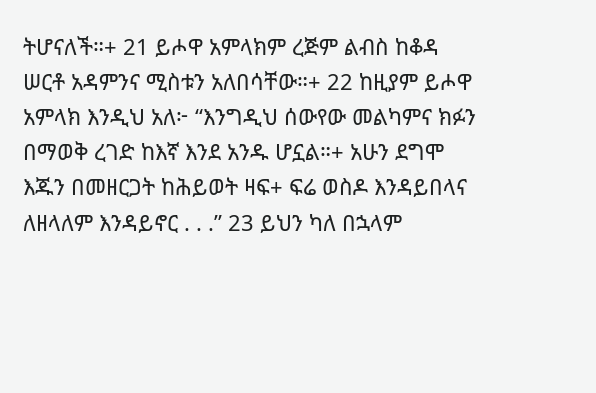ትሆናለች።+ 21 ይሖዋ አምላክም ረጅም ልብስ ከቆዳ ሠርቶ አዳምንና ሚስቱን አለበሳቸው።+ 22 ከዚያም ይሖዋ አምላክ እንዲህ አለ፦ “እንግዲህ ሰውየው መልካምና ክፉን በማወቅ ረገድ ከእኛ እንደ አንዱ ሆኗል።+ አሁን ደግሞ እጁን በመዘርጋት ከሕይወት ዛፍ+ ፍሬ ወስዶ እንዳይበላና ለዘላለም እንዳይኖር . . .” 23 ይህን ካለ በኋላም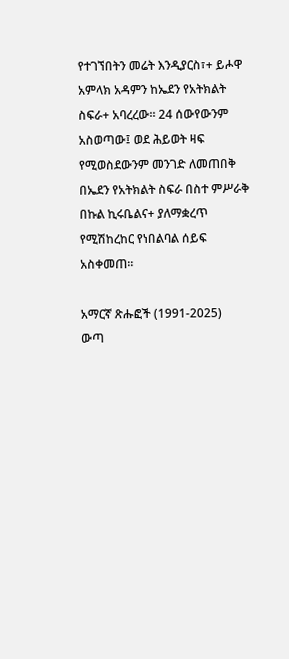የተገኘበትን መሬት እንዲያርስ፣+ ይሖዋ አምላክ አዳምን ከኤደን የአትክልት ስፍራ+ አባረረው። 24 ሰውየውንም አስወጣው፤ ወደ ሕይወት ዛፍ የሚወስደውንም መንገድ ለመጠበቅ በኤደን የአትክልት ስፍራ በስተ ምሥራቅ በኩል ኪሩቤልና+ ያለማቋረጥ የሚሽከረከር የነበልባል ሰይፍ አስቀመጠ።

አማርኛ ጽሑፎች (1991-2025)
ውጣ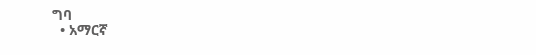ግባ
  • አማርኛ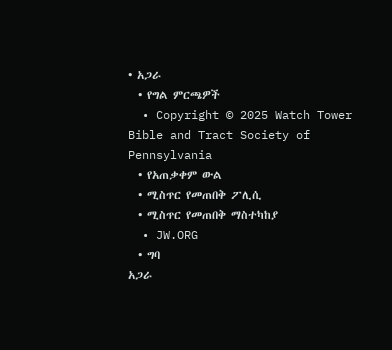• አጋራ
  • የግል ምርጫዎች
  • Copyright © 2025 Watch Tower Bible and Tract Society of Pennsylvania
  • የአጠቃቀም ውል
  • ሚስጥር የመጠበቅ ፖሊሲ
  • ሚስጥር የመጠበቅ ማስተካከያ
  • JW.ORG
  • ግባ
አጋራ